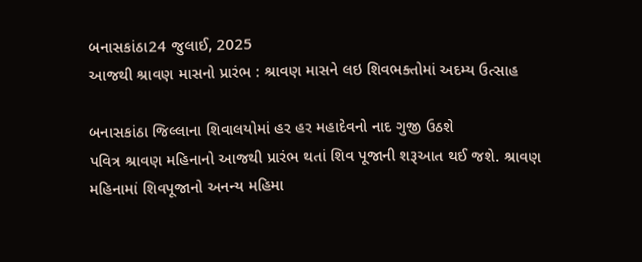બનાસકાંઠા24 જુલાઈ, 2025
આજથી શ્રાવણ માસનો પ્રારંભ : શ્રાવણ માસને લઇ શિવભક્તોમાં અદમ્ય ઉત્સાહ

બનાસકાંઠા જિલ્લાના શિવાલયોમાં હર હર મહાદેવનો નાદ ગુજી ઉઠશે
પવિત્ર શ્રાવણ મહિનાનો આજથી પ્રારંભ થતાં શિવ પૂજાની શરૂઆત થઈ જશે. શ્રાવણ મહિનામાં શિવપૂજાનો અનન્ય મહિમા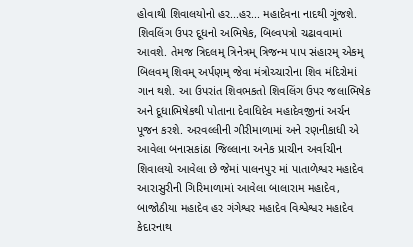હોવાથી શિવાલયોનો હર...હર... મહાદેવના નાદથી ગૂંજશે. શિવલિંગ ઉપર દૂધનો અભિષેક, બિલ્વપત્રો ચઢાવવામાં આવશે. તેમજ ત્રિદલમ્ ત્રિનેત્રમ્ ત્રિજન્મ પાપ સંહારમ્ એકમ્ બિલવમ્ શિવમ્ અર્પણમ્ જેવા મંત્રોચ્ચારોના શિવ મંદિરોમાં ગાન થશે. આ ઉપરાંત શિવભકતો શિવલિંગ ઉપર જલાભિષેક અને દૂધાભિષેકથી પોતાના દેવાધિદેવ મહાદેવજીનાં અર્ચન પૂજન કરશે. અરવલ્લીની ગીરીમાળામાં અને રણનીકાધી એ આવેલા બનાસકાંઠા જિલ્લાના અનેક પ્રાચીન અર્વાચીન શિવાલયો આવેલા છે જેમાં પાલનપુર માં પાતાળેશ્વર મહાદેવ આરાસુરીની ગિરિમાળામાં આવેલા બાલારામ મહાદેવ, બાજોઠીયા મહાદેવ હર ગંગેશ્વર મહાદેવ વિશ્વેશ્વર મહાદેવ કેદારનાથ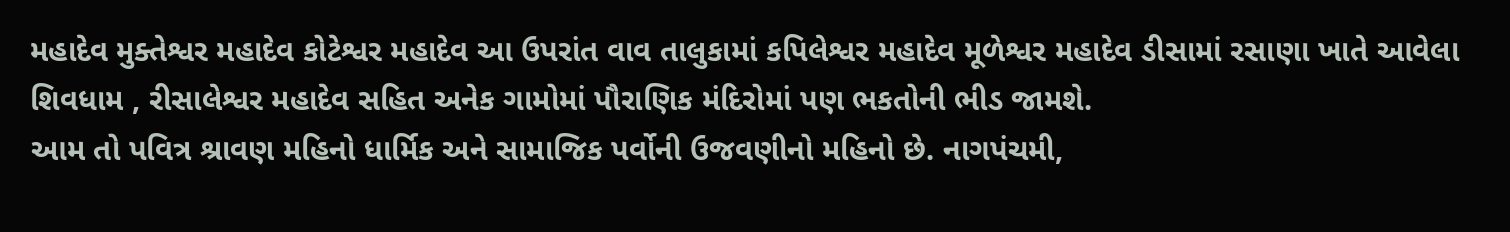મહાદેવ મુક્તેશ્વર મહાદેવ કોટેશ્વર મહાદેવ આ ઉપરાંત વાવ તાલુકામાં કપિલેશ્વર મહાદેવ મૂળેશ્વર મહાદેવ ડીસામાં રસાણા ખાતે આવેલા શિવધામ , રીસાલેશ્વર મહાદેવ સહિત અનેક ગામોમાં પૌરાણિક મંદિરોમાં પણ ભકતોની ભીડ જામશે.
આમ તો પવિત્ર શ્રાવણ મહિનો ધાર્મિક અને સામાજિક પર્વોની ઉજવણીનો મહિનો છે. નાગપંચમી,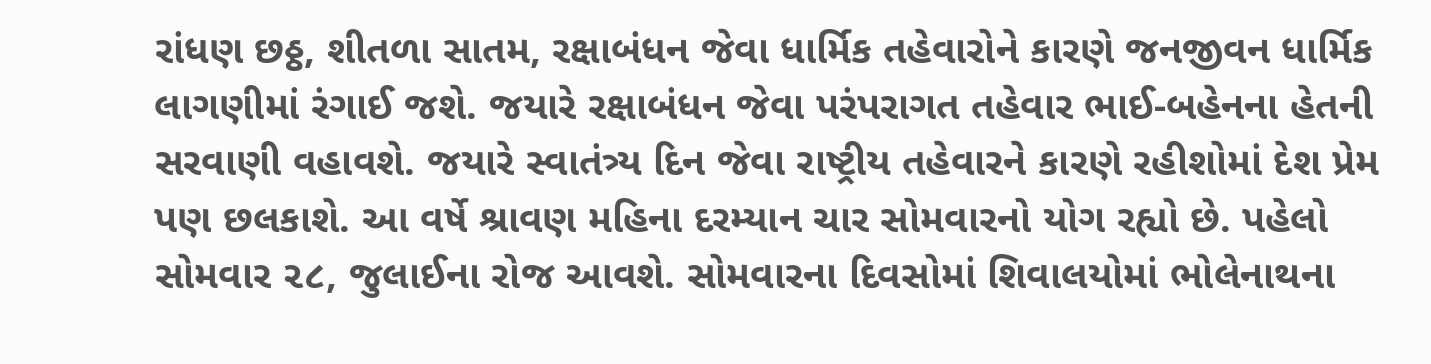રાંધણ છઠ્ઠ, શીતળા સાતમ, રક્ષાબંધન જેવા ધાર્મિક તહેવારોને કારણે જનજીવન ધાર્મિક લાગણીમાં રંગાઈ જશે. જયારે રક્ષાબંધન જેવા પરંપરાગત તહેવાર ભાઈ-બહેનના હેતની સરવાણી વહાવશે. જયારે સ્વાતંત્ર્ય દિન જેવા રાષ્ટ્રીય તહેવારને કારણે રહીશોમાં દેશ પ્રેમ પણ છલકાશે. આ વર્ષે શ્રાવણ મહિના દરમ્યાન ચાર સોમવારનો યોગ રહ્યો છે. પહેલો સોમવાર ૨૮, જુલાઈના રોજ આવશે. સોમવારના દિવસોમાં શિવાલયોમાં ભોલેનાથના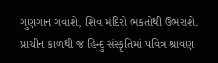ગુણગાન ગવાશે, શિવ મંદિરો ભકતોથી ઉભરાશે. પ્રાચીન કાળથી જ હિન્દુ સંસ્કૃતિમાં પવિત્ર શ્રાવણ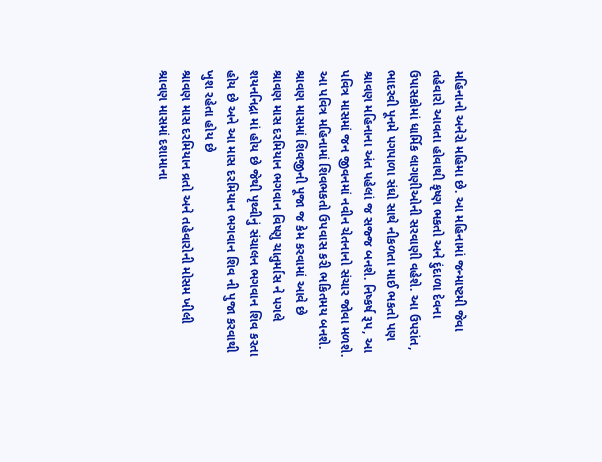મહિનાનો અનેરો મહિમા છે. આ મહિનામાં જન્માષ્ટમી જેવા તહેવારો આવતા હોવાથી કૃષ્ણ ભકતો અને દુંદાળા દેવના ઉપાસકોમાં ધાર્મિક લાગણીઓની સરવાણી વહેશે. આ ઉપરાંત, ભાદરવી પૂનમે પગપાળા સંઘો સાથે નીકળતા માઈ ભકતો પણ શ્રાવણ મહિનાના અંત પહેલાં જ સજ્જ બનશે. નિષ્કર્ષ રૂપ, આ પવિત્ર માસમાં જન જીવનમાં નવીન ચેતનાનો સંચાર જોવા મળશે. આ પવિત્ર મહિનામાં શિવભકતો ઉપવાસ કરી ભકિતમય બનશે.
શ્રાવણ માસમાં શિવજીની પૂજા જ કેમ કરવામાં આવે છે
શ્રાવણ માસ દરમિયાન ભગવાન વિષ્ણુ ચાતુર્માસ ને પગલે શયનનિદ્રા માં હોય છે જેથી પૃથ્વીનું સંચાલન ભગવાન શિવ કરતા હોય છે અને આ માસ દરમિયાન ભગવાન શિવ ની પુજા કરવાથી ખુશ રહેતા હોય છે
શ્રાવણ માસ દરમિયાન વ્રતો અને તહેવારોની મોસમ ખીલી
શ્રાવણ માસમાં દશામાના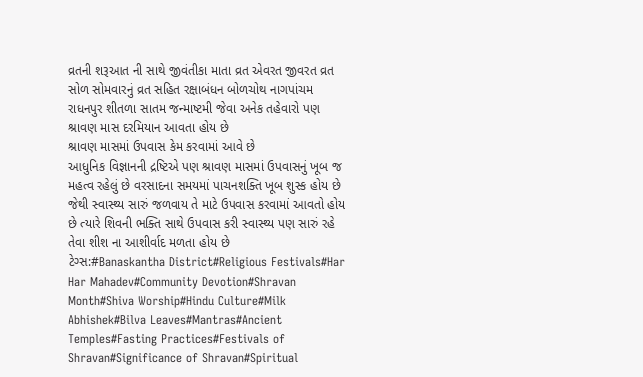વ્રતની શરૂઆત ની સાથે જીવંતીકા માતા વ્રત એવરત જીવરત વ્રત સોળ સોમવારનું વ્રત સહિત રક્ષાબંધન બોળચોથ નાગપાંચમ રાધનપુર શીતળા સાતમ જન્માષ્ટમી જેવા અનેક તહેવારો પણ શ્રાવણ માસ દરમિયાન આવતા હોય છે
શ્રાવણ માસમાં ઉપવાસ કેમ કરવામાં આવે છે
આધુનિક વિજ્ઞાનની દ્રષ્ટિએ પણ શ્રાવણ માસમાં ઉપવાસનું ખૂબ જ મહત્વ રહેલું છે વરસાદના સમયમાં પાચનશક્તિ ખૂબ શુસ્ક હોય છે જેથી સ્વાસ્થ્ય સારું જળવાય તે માટે ઉપવાસ કરવામાં આવતો હોય છે ત્યારે શિવની ભક્તિ સાથે ઉપવાસ કરી સ્વાસ્થ્ય પણ સારું રહે તેવા શીશ ના આશીર્વાદ મળતા હોય છે
ટેગ્સ:#Banaskantha District#Religious Festivals#Har Har Mahadev#Community Devotion#Shravan Month#Shiva Worship#Hindu Culture#Milk Abhishek#Bilva Leaves#Mantras#Ancient Temples#Fasting Practices#Festivals of Shravan#Significance of Shravan#Spiritual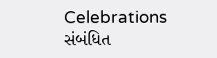Celebrations
સંબંધિત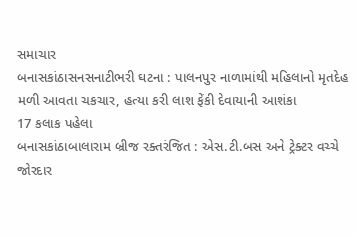સમાચાર
બનાસકાંઠાસનસનાટીભરી ઘટના : પાલનપુર નાળામાંથી મહિલાનો મૃતદેહ મળી આવતા ચકચાર, હત્યા કરી લાશ ફેંકી દેવાયાની આશંકા
17 કલાક પહેલા
બનાસકાંઠાબાલારામ બ્રીજ રક્તરંજિત : એસ.ટી.બસ અને ટ્રેક્ટર વચ્ચે જોરદાર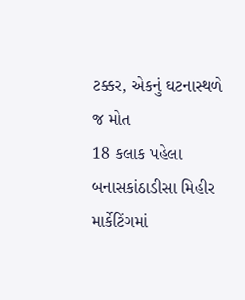ટક્કર, એકનું ઘટનાસ્થળે જ મોત
18 કલાક પહેલા
બનાસકાંઠાડીસા મિહીર માર્કેટિંગમાં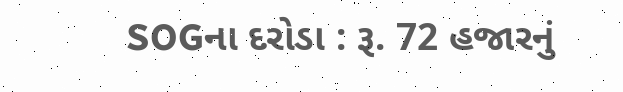SOGના દરોડા : રૂ. 72 હજારનું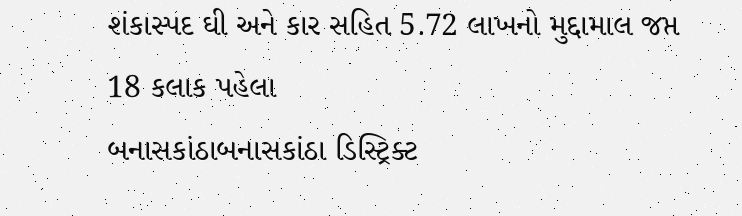શંકાસ્પદ ઘી અને કાર સહિત 5.72 લાખનો મુદ્દામાલ જપ્ત
18 કલાક પહેલા
બનાસકાંઠાબનાસકાંઠા ડિસ્ટ્રિક્ટ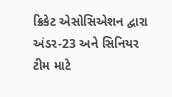ક્રિકેટ એસોસિએશન દ્વારા અંડર-23 અને સિનિયર ટીમ માટે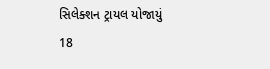સિલેક્શન ટ્રાયલ યોજાયું
18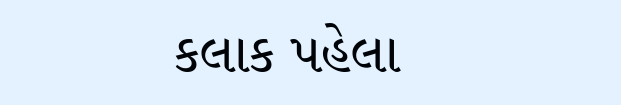કલાક પહેલા